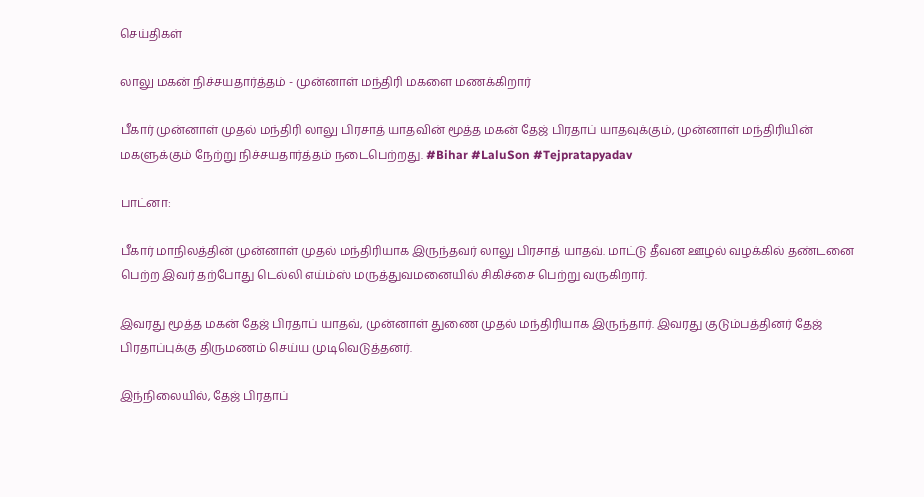செய்திகள்

லாலு மகன் நிச்சயதார்த்தம் - முன்னாள் மந்திரி மகளை மணக்கிறார்

பீகார் முன்னாள் முதல் மந்திரி லாலு பிரசாத் யாதவின் மூத்த மகன் தேஜ் பிரதாப் யாதவுக்கும், முன்னாள் மந்திரியின் மகளுக்கும் நேற்று நிச்சயதார்த்தம் நடைபெற்றது. #Bihar #LaluSon #Tejpratapyadav

பாட்னா:

பீகார் மாநிலத்தின் முன்னாள் முதல் மந்திரியாக இருந்தவர் லாலு பிரசாத் யாதவ். மாட்டு தீவன ஊழல் வழக்கில் தண்டனை பெற்ற இவர் தற்போது டெல்லி எய்ம்ஸ் மருத்துவமனையில் சிகிச்சை பெற்று வருகிறார்.

இவரது மூத்த மகன் தேஜ் பிரதாப் யாதவ், முன்னாள் துணை முதல் மந்திரியாக இருந்தார். இவரது குடும்பத்தினர் தேஜ் பிரதாப்புக்கு திருமணம் செய்ய முடிவெடுத்தனர்.

இந்நிலையில், தேஜ் பிரதாப்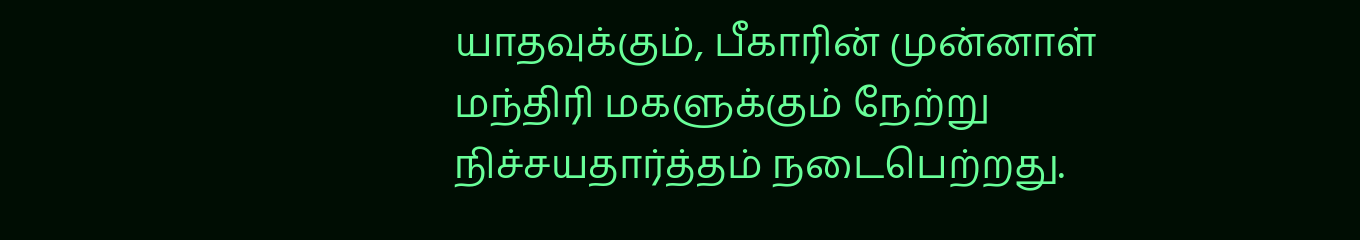யாதவுக்கும், பீகாரின் முன்னாள் மந்திரி மகளுக்கும் நேற்று நிச்சயதார்த்தம் நடைபெற்றது.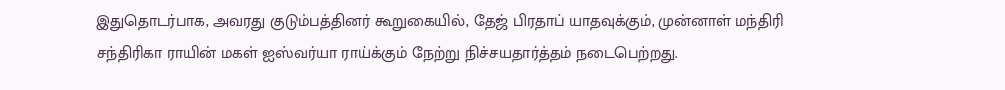இதுதொடர்பாக, அவரது குடும்பத்தினர் கூறுகையில், தேஜ் பிரதாப் யாதவுக்கும், முன்னாள் மந்திரி சந்திரிகா ராயின் மகள் ஐஸ்வர்யா ராய்க்கும் நேற்று நிச்சயதார்த்தம் நடைபெற்றது.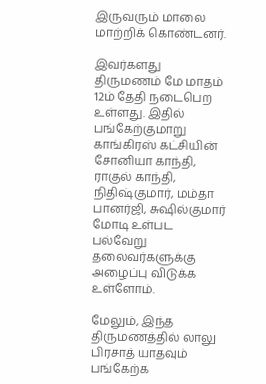இருவரும் மாலை மாற்றிக் கொண்டனர்.

இவர்களது திருமணம் மே மாதம் 12ம் தேதி நடைபெற உள்ளது. இதில் பங்கேற்குமாறு காங்கிரஸ் கட்சியின் சோனியா காந்தி, ராகுல் காந்தி, நிதிஷ்குமார், மம்தா பானர்ஜி, சுஷில்குமார் மோடி உள்பட பல்வேறு தலைவர்களுக்கு அழைப்பு விடுக்க உள்ளோம்.

மேலும், இந்த திருமணத்தில் லாலு பிரசாத் யாதவும் பங்கேற்க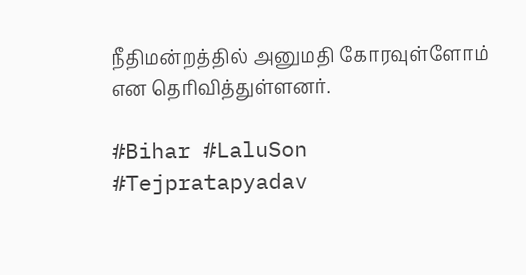நீதிமன்றத்தில் அனுமதி கோரவுள்ளோம் என தெரிவித்துள்ளனர்.

#Bihar #LaluSon #Tejpratapyadav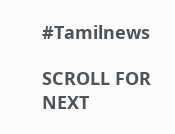#Tamilnews

SCROLL FOR NEXT